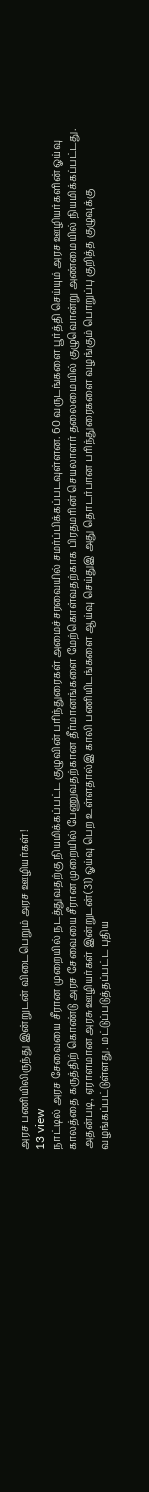அரச பணியிலிருந்து இன்றுடன் விடைபெறும் அரச ஊழியர்கள்!
13 view
நாட்டில் அரச சேவையை சீரான முறையில் நடத்துவதற்கு நியமிக்கப்பட்ட குழுவின் பரிந்துரைகள் அமைச்சரவையில் சமர்ப்பிக்கப்படவுள்ளன. 60 வருடங்களை பூர்த்தி செய்யும் அரச ஊழியர்களின் ஓய்வு காலத்தை கருத்திற் கொண்டு அரச சேவையை சீரான முறையில் பேணுவதற்கான தீர்மானங்களை மேற்கொள்வதற்காக பிரதமரின் செயலாளர் தலைமையில் குழுவொன்று அண்மையில் நியமிக்கப்பட்டது. அதன்படி, ஏராளமான அரசு ஊழியர்கள் இன்றுடன்(31) ஓய்வு பெற உள்ளதால்இ காலி பணியிடங்களை ஆய்வு செய்துஇ அது தொடர்பான பரிந்துரைகளை வழங்கும் பொறுப்பு குறித்த குழுவுக்கு வழங்கப்பட்டுள்ளது. மட்டுப்படுத்தப்பட்ட புதிய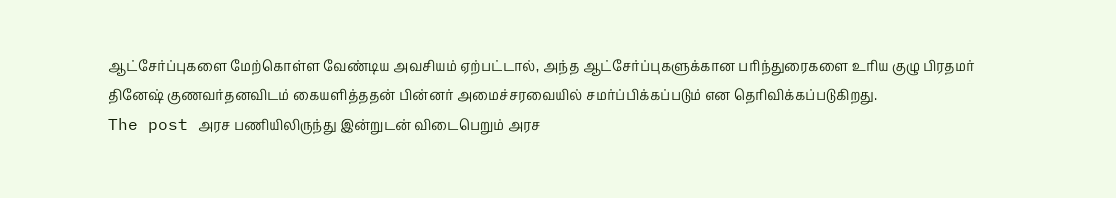ஆட்சேர்ப்புகளை மேற்கொள்ள வேண்டிய அவசியம் ஏற்பட்டால், அந்த ஆட்சேர்ப்புகளுக்கான பரிந்துரைகளை உரிய குழு பிரதமர் தினேஷ் குணவர்தனவிடம் கையளித்ததன் பின்னர் அமைச்சரவையில் சமர்ப்பிக்கப்படும் என தெரிவிக்கப்படுகிறது.
The post அரச பணியிலிருந்து இன்றுடன் விடைபெறும் அரச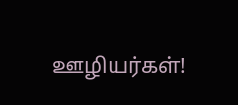ஊழியர்கள்!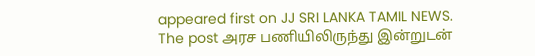appeared first on JJ SRI LANKA TAMIL NEWS.
The post அரச பணியிலிருந்து இன்றுடன்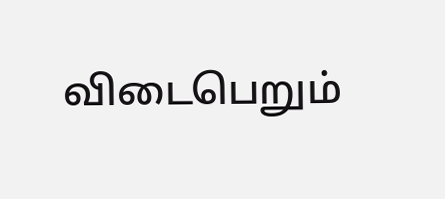விடைபெறும்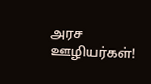அரச ஊழியர்கள்!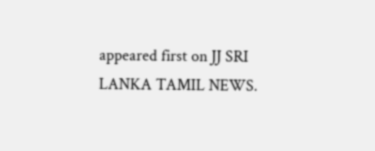appeared first on JJ SRI LANKA TAMIL NEWS.